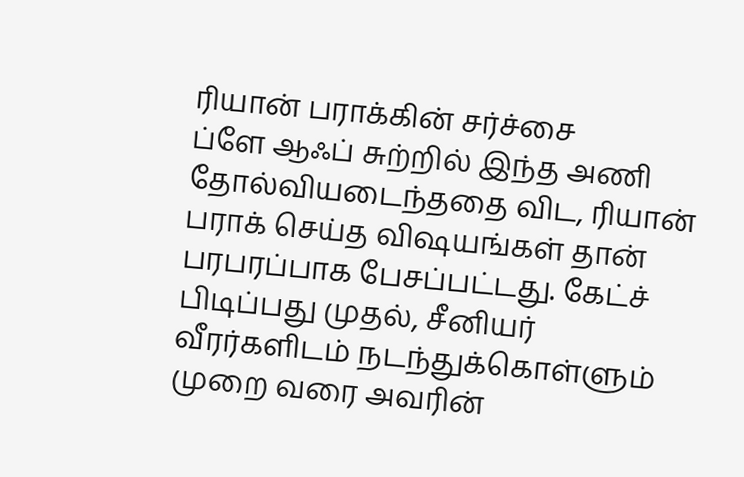ரியான் பராக்கின் சர்ச்சை
ப்ளே ஆஃப் சுற்றில் இந்த அணி தோல்வியடைந்ததை விட, ரியான் பராக் செய்த விஷயங்கள் தான் பரபரப்பாக பேசப்பட்டது. கேட்ச் பிடிப்பது முதல், சீனியர் வீரர்களிடம் நடந்துக்கொள்ளும் முறை வரை அவரின்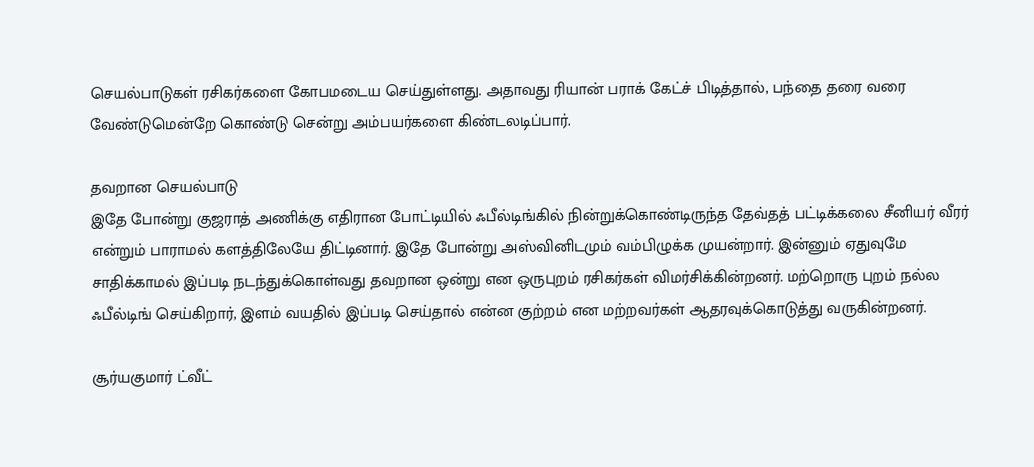செயல்பாடுகள் ரசிகர்களை கோபமடைய செய்துள்ளது. அதாவது ரியான் பராக் கேட்ச் பிடித்தால், பந்தை தரை வரை வேண்டுமென்றே கொண்டு சென்று அம்பயர்களை கிண்டலடிப்பார்.

தவறான செயல்பாடு
இதே போன்று குஜராத் அணிக்கு எதிரான போட்டியில் ஃபீல்டிங்கில் நின்றுக்கொண்டிருந்த தேவ்தத் பட்டிக்கலை சீனியர் வீரர் என்றும் பாராமல் களத்திலேயே திட்டினார். இதே போன்று அஸ்வினிடமும் வம்பிழுக்க முயன்றார். இன்னும் ஏதுவுமே சாதிக்காமல் இப்படி நடந்துக்கொள்வது தவறான ஒன்று என ஒருபுறம் ரசிகர்கள் விமர்சிக்கின்றனர். மற்றொரு புறம் நல்ல ஃபீல்டிங் செய்கிறார், இளம் வயதில் இப்படி செய்தால் என்ன குற்றம் என மற்றவர்கள் ஆதரவுக்கொடுத்து வருகின்றனர்.

சூர்யகுமார் ட்வீட்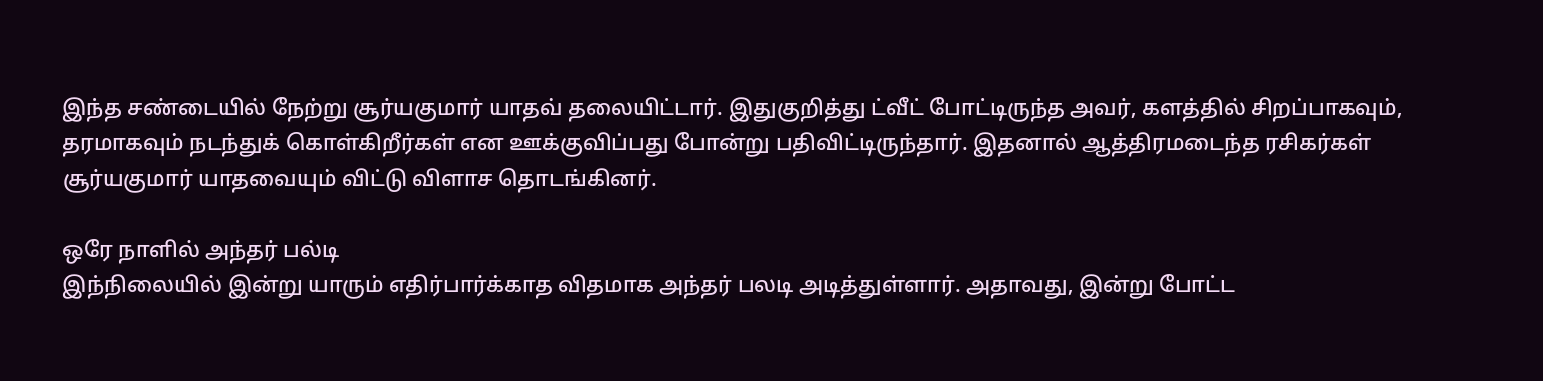இந்த சண்டையில் நேற்று சூர்யகுமார் யாதவ் தலையிட்டார். இதுகுறித்து ட்வீட் போட்டிருந்த அவர், களத்தில் சிறப்பாகவும், தரமாகவும் நடந்துக் கொள்கிறீர்கள் என ஊக்குவிப்பது போன்று பதிவிட்டிருந்தார். இதனால் ஆத்திரமடைந்த ரசிகர்கள் சூர்யகுமார் யாதவையும் விட்டு விளாச தொடங்கினர்.

ஒரே நாளில் அந்தர் பல்டி
இந்நிலையில் இன்று யாரும் எதிர்பார்க்காத விதமாக அந்தர் பலடி அடித்துள்ளார். அதாவது, இன்று போட்ட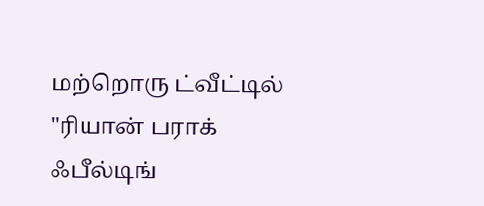மற்றொரு ட்வீட்டில் "ரியான் பராக் ஃபீல்டிங்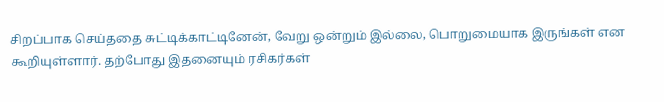சிறப்பாக செய்ததை சுட்டிக்காட்டினேன், வேறு ஒன்றும் இல்லை, பொறுமையாக இருங்கள் என கூறியுள்ளார். தற்போது இதனையும் ரசிகர்கள்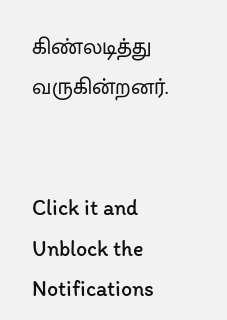கிண்லடித்து வருகின்றனர்.


Click it and Unblock the Notifications